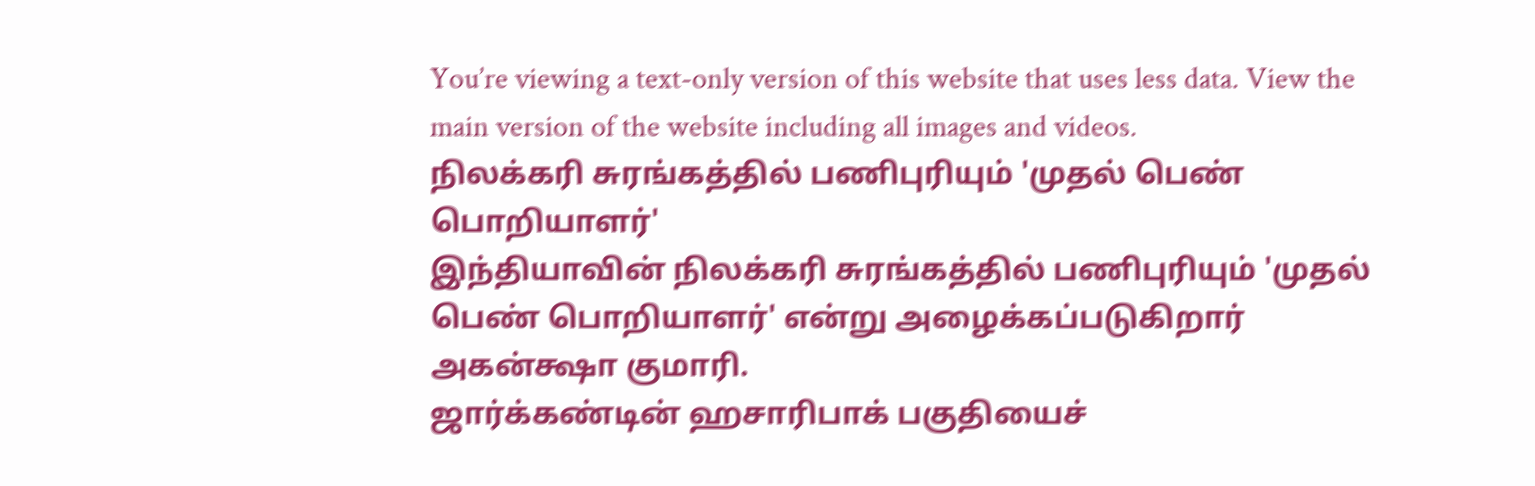You’re viewing a text-only version of this website that uses less data. View the main version of the website including all images and videos.
நிலக்கரி சுரங்கத்தில் பணிபுரியும் 'முதல் பெண் பொறியாளர்'
இந்தியாவின் நிலக்கரி சுரங்கத்தில் பணிபுரியும் 'முதல் பெண் பொறியாளர்' என்று அழைக்கப்படுகிறார் அகன்க்ஷா குமாரி.
ஜார்க்கண்டின் ஹசாரிபாக் பகுதியைச்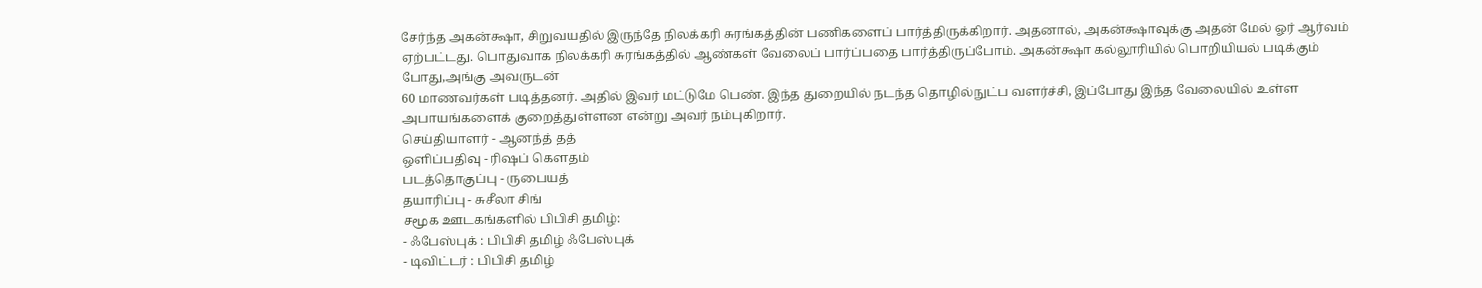சேர்ந்த அகன்க்ஷா, சிறுவயதில் இருந்தே நிலக்கரி சுரங்கத்தின் பணிகளைப் பார்த்திருக்கிறார். அதனால், அகன்க்ஷாவுக்கு அதன் மேல் ஓர் ஆர்வம் ஏற்பட்டது. பொதுவாக நிலக்கரி சுரங்கத்தில் ஆண்கள் வேலைப் பார்ப்பதை பார்த்திருப்போம். அகன்க்ஷா கல்லூரியில் பொறியியல் படிக்கும் போது,அங்கு அவருடன்
60 மாணவர்கள் படித்தனர். அதில் இவர் மட்டுமே பெண். இந்த துறையில் நடந்த தொழில்நுட்ப வளர்ச்சி, இப்போது இந்த வேலையில் உள்ள அபாயங்களைக் குறைத்துள்ளன என்று அவர் நம்புகிறார்.
செய்தியாளர் - ஆனந்த் தத்
ஒளிப்பதிவு - ரிஷப் கௌதம்
படத்தொகுப்பு - ருபையத்
தயாரிப்பு - சுசீலா சிங்
சமூக ஊடகங்களில் பிபிசி தமிழ்:
- ஃபேஸ்புக் : பிபிசி தமிழ் ஃபேஸ்புக்
- டிவிட்டர் : பிபிசி தமிழ்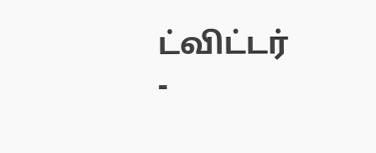ட்விட்டர்
-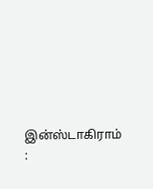இன்ஸ்டாகிராம் :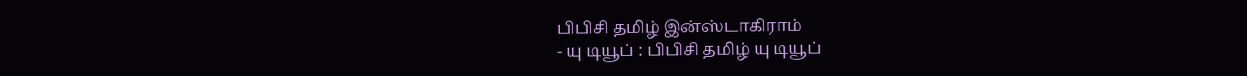பிபிசி தமிழ் இன்ஸ்டாகிராம்
- யு டியூப் : பிபிசி தமிழ் யு டியூப்